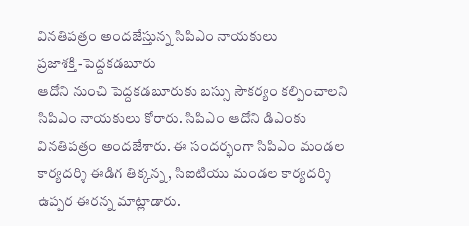వినతిపత్రం అందజేస్తున్న సిపిఎం నాయకులు
ప్రజాశక్తి -పెద్దకడబూరు
ఆదోని నుంచి పెద్దకడబూరుకు బస్సు సౌకర్యం కల్పించాలని సిపిఎం నాయకులు కోరారు. సిపిఎం ఆదోని డిఎంకు వినతిపత్రం అందజేశారు. ఈ సందర్భంగా సిపిఎం మండల కార్యదర్శి ఈడిగ తిక్కన్న, సిఐటియు మండల కార్యదర్శి ఉప్పర ఈరన్న మాట్లాడారు.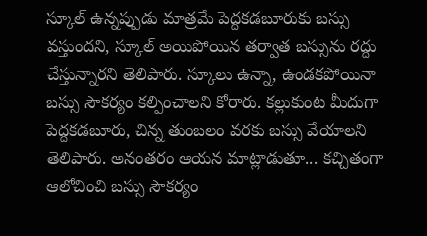స్కూల్ ఉన్నప్పుడు మాత్రమే పెద్దకడబూరుకు బస్సు వస్తుందని, స్కూల్ అయిపోయిన తర్వాత బస్సును రద్దు చేస్తున్నారని తెలిపారు. స్కూలు ఉన్నా, ఉండకపోయినా బస్సు సౌకర్యం కల్పించాలని కోరారు. కల్లుకుంట మీదుగా పెద్దకడబూరు, చిన్న తుంబలం వరకు బస్సు వేయాలని తెలిపారు. అనంతరం ఆయన మాట్లాడుతూ... కచ్చితంగా ఆలోచించి బస్సు సౌకర్యం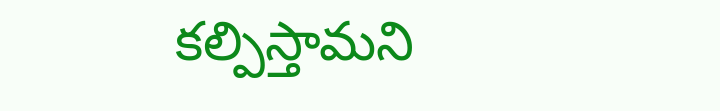కల్పిస్తామని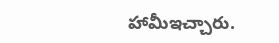హామీఇచ్చారు.